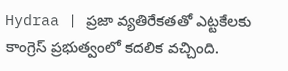Hydraa | ప్రజా వ్యతిరేకతతో ఎట్టకేలకు కాంగ్రెస్ ప్రభుత్వంలో కదలిక వచ్చింది.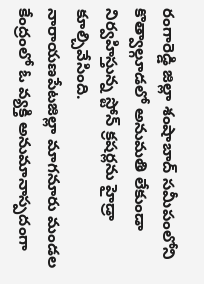రంగారెడ్డి జిల్లా శంషాబాద్ సమీపంలోని కొత్వాల్గూడలో అనుమతి లేకుండా నిర్వహిస్తున్న స్టోన్ క్రషర్లను హైడ్రా కూల్చివేసింది.
నారాయణపేటజిల్లా మాగనూరు మండల కేంద్రంలో ఓ వ్యక్తి అనుమానాస్పదంగా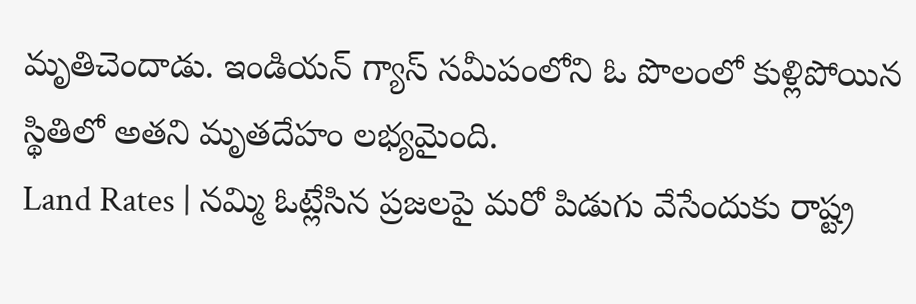మృతిచెందాడు. ఇండియన్ గ్యాస్ సమీపంలోని ఓ పొలంలో కుళ్లిపోయిన స్థితిలో అతని మృతదేహం లభ్యమైంది.
Land Rates | నమ్మి ఓట్లేసిన ప్రజలపై మరో పిడుగు వేసేందుకు రాష్ట్ర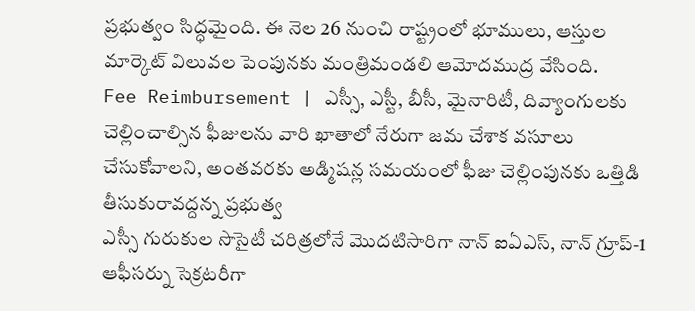ప్రభుత్వం సిద్ధమైంది. ఈ నెల 26 నుంచి రాష్ట్రంలో భూములు, ఆస్తుల మార్కెట్ విలువల పెంపునకు మంత్రిమండలి ఆమోదముద్ర వేసింది.
Fee Reimbursement | ఎస్సీ, ఎస్టీ, బీసీ, మైనారిటీ, దివ్యాంగులకు చెల్లించాల్సిన ఫీజులను వారి ఖాతాలో నేరుగా జమ చేశాక వసూలు చేసుకోవాలని, అంతవరకు అడ్మిషన్ల సమయంలో ఫీజు చెల్లింపునకు ఒత్తిడి తీసుకురావద్దన్న ప్రభుత్వ
ఎస్సీ గురుకుల సొసైటీ చరిత్రలోనే మొదటిసారిగా నాన్ ఐఏఎస్, నాన్ గ్రూప్-1 ఆఫీసర్ను సెక్రటరీగా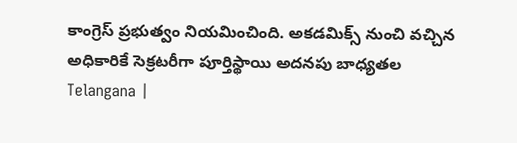కాంగ్రెస్ ప్రభుత్వం నియమించింది. అకడమిక్స్ నుంచి వచ్చిన అధికారికే సెక్రటరీగా పూర్తిస్థాయి అదనపు బాధ్యతల
Telangana |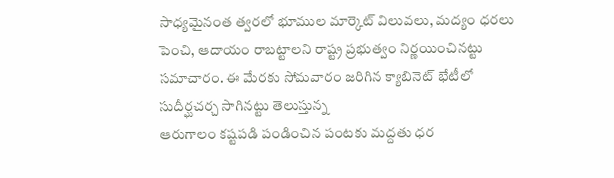సాధ్యమైనంత త్వరలో భూముల మార్కెట్ విలువలు, మద్యం ధరలు పెంచి, ఆదాయం రాబట్టాలని రాష్ట్ర ప్రభుత్వం నిర్ణయించినట్టు సమాచారం. ఈ మేరకు సోమవారం జరిగిన క్యాబినెట్ భేటీలో సుదీర్ఘచర్చ సాగినట్టు తెలుస్తున్న
ఆరుగాలం కష్టపడి పండించిన పంటకు మద్దతు ధర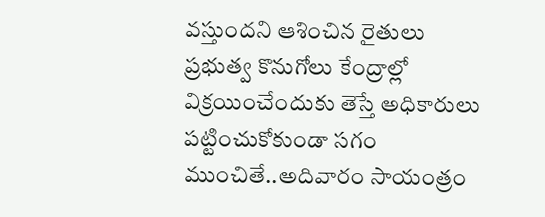వస్తుందని ఆశించిన రైతులు ప్రభుత్వ కొనుగోలు కేంద్రాల్లో విక్రయించేందుకు తెస్తే అధికారులు పట్టించుకోకుండా సగం ముంచితే..అదివారం సాయంత్రం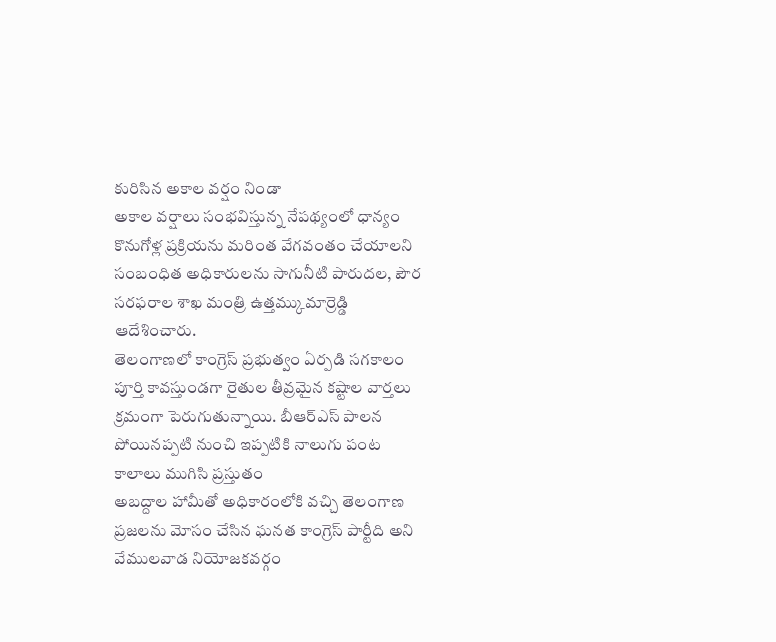కురిసిన అకాల వర్షం నిండా
అకాల వర్షాలు సంభవిస్తున్న నేపథ్యంలో ధాన్యం కొనుగోళ్ల ప్రక్రియను మరింత వేగవంతం చేయాలని సంబంధిత అధికారులను సాగునీటి పారుదల, పౌర సరఫరాల శాఖ మంత్రి ఉత్తమ్కుమార్రెడ్డి ఆదేశించారు.
తెలంగాణలో కాంగ్రెస్ ప్రభుత్వం ఏర్పడి సగకాలం పూర్తి కావస్తుండగా రైతుల తీవ్రమైన కష్టాల వార్తలు క్రమంగా పెరుగుతున్నాయి. బీఆర్ఎస్ పాలన పోయినప్పటి నుంచి ఇప్పటికి నాలుగు పంట కాలాలు ముగిసి ప్రస్తుతం
అబద్దాల హామీతో అధికారంలోకి వచ్చి తెలంగాణ ప్రజలను మోసం చేసిన ఘనత కాంగ్రెస్ పార్టీది అని వేములవాడ నియోజకవర్గం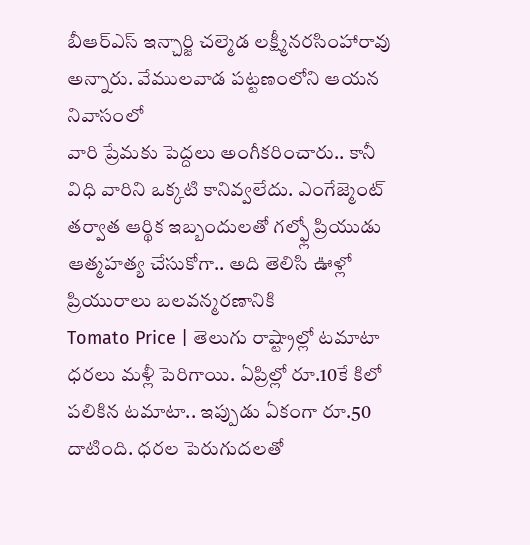బీఆర్ఎస్ ఇన్చార్జి చల్మెడ లక్ష్మీనరసింహారావు అన్నారు. వేములవాడ పట్టణంలోని ఆయన నివాసంలో
వారి ప్రేమకు పెద్దలు అంగీకరించారు.. కానీ విధి వారిని ఒక్కటి కానివ్వలేదు. ఎంగేజ్మెంట్ తర్వాత ఆర్థిక ఇబ్బందులతో గల్ఫ్లో ప్రియుడు ఆత్మహత్య చేసుకోగా.. అది తెలిసి ఊళ్లో ప్రియురాలు బలవన్మరణానికి
Tomato Price | తెలుగు రాష్ట్రాల్లో టమాటా ధరలు మళ్లీ పెరిగాయి. ఏప్రిల్లో రూ.10కే కిలో పలికిన టమాటా.. ఇప్పుడు ఏకంగా రూ.50 దాటింది. ధరల పెరుగుదలతో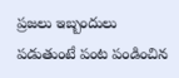ప్రజలు ఇబ్బందులు పడుతుంటే పంట పండించిన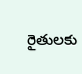రైతులకు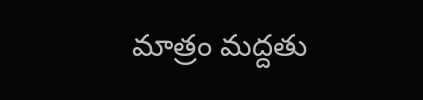మాత్రం మద్దతు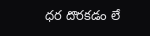ధర దొరకడం లే